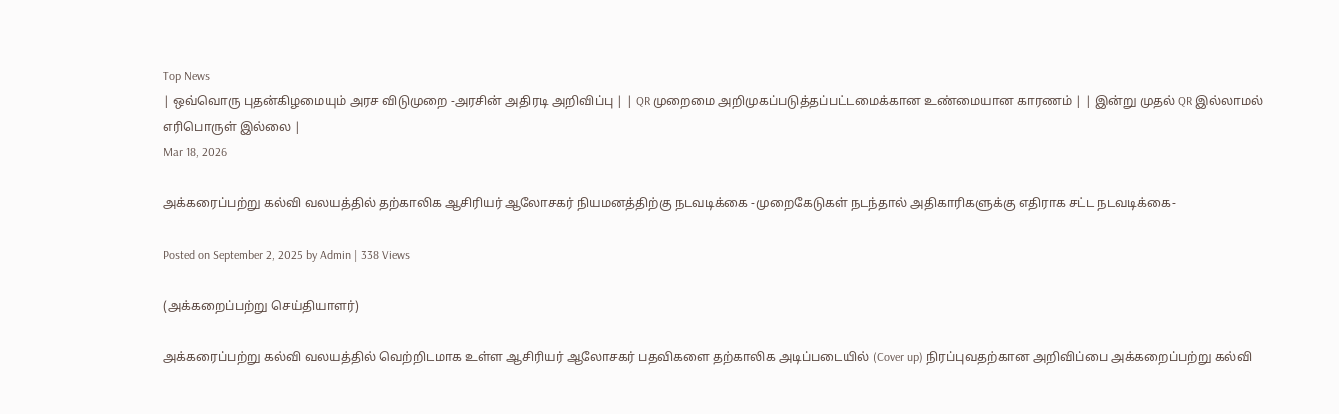Top News
| ஒவ்வொரு புதன்கிழமையும் அரச விடுமுறை -அரசின் அதிரடி அறிவிப்பு | | QR முறைமை அறிமுகப்படுத்தப்பட்டமைக்கான உண்மையான காரணம் | | இன்று முதல் QR இல்லாமல் எரிபொருள் இல்லை |
Mar 18, 2026

அக்கரைப்பற்று கல்வி வலயத்தில் தற்காலிக ஆசிரியர் ஆலோசகர் நியமனத்திற்கு நடவடிக்கை -முறைகேடுகள் நடந்தால் அதிகாரிகளுக்கு எதிராக சட்ட நடவடிக்கை-

Posted on September 2, 2025 by Admin | 338 Views

(அக்கறைப்பற்று செய்தியாளர்)

அக்கரைப்பற்று கல்வி வலயத்தில் வெற்றிடமாக உள்ள ஆசிரியர் ஆலோசகர் பதவிகளை தற்காலிக அடிப்படையில் (Cover up) நிரப்புவதற்கான அறிவிப்பை அக்கறைப்பற்று கல்வி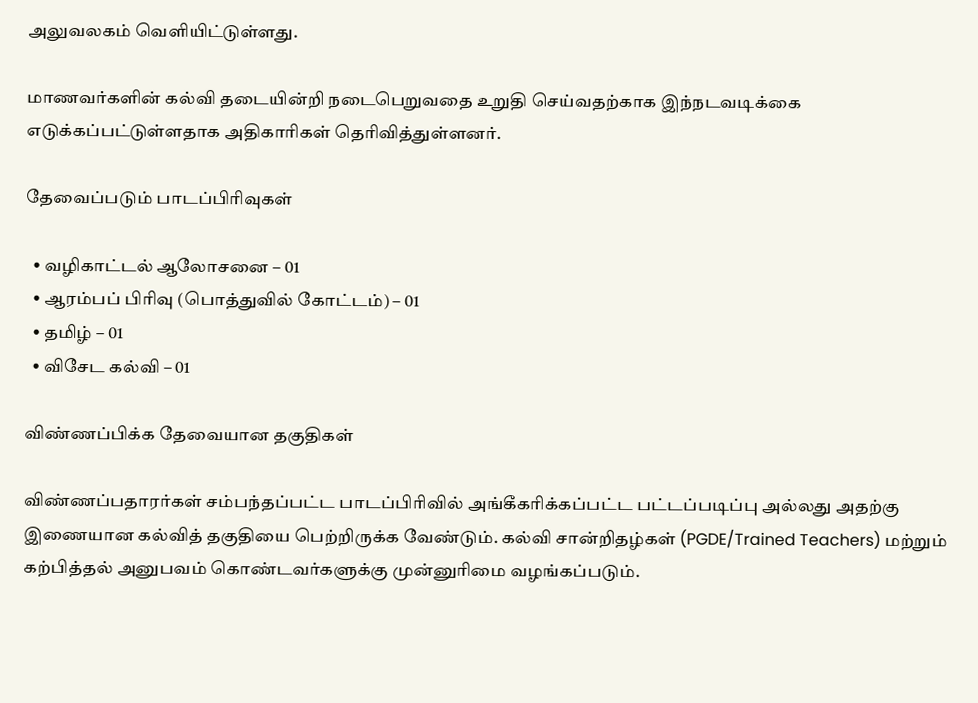அலுவலகம் வெளியிட்டுள்ளது.

மாணவர்களின் கல்வி தடையின்றி நடைபெறுவதை உறுதி செய்வதற்காக இந்நடவடிக்கை எடுக்கப்பட்டுள்ளதாக அதிகாரிகள் தெரிவித்துள்ளனர்.

தேவைப்படும் பாடப்பிரிவுகள்

  • வழிகாட்டல் ஆலோசனை – 01
  • ஆரம்பப் பிரிவு (பொத்துவில் கோட்டம்) – 01
  • தமிழ் – 01
  • விசேட கல்வி – 01

விண்ணப்பிக்க தேவையான தகுதிகள்

விண்ணப்பதாரர்கள் சம்பந்தப்பட்ட பாடப்பிரிவில் அங்கீகரிக்கப்பட்ட பட்டப்படிப்பு அல்லது அதற்கு இணையான கல்வித் தகுதியை பெற்றிருக்க வேண்டும். கல்வி சான்றிதழ்கள் (PGDE/Trained Teachers) மற்றும் கற்பித்தல் அனுபவம் கொண்டவர்களுக்கு முன்னுரிமை வழங்கப்படும்.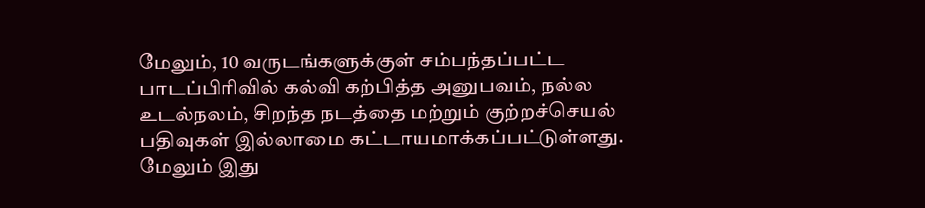மேலும், 10 வருடங்களுக்குள் சம்பந்தப்பட்ட பாடப்பிரிவில் கல்வி கற்பித்த அனுபவம், நல்ல உடல்நலம், சிறந்த நடத்தை மற்றும் குற்றச்செயல் பதிவுகள் இல்லாமை கட்டாயமாக்கப்பட்டுள்ளது. மேலும் இது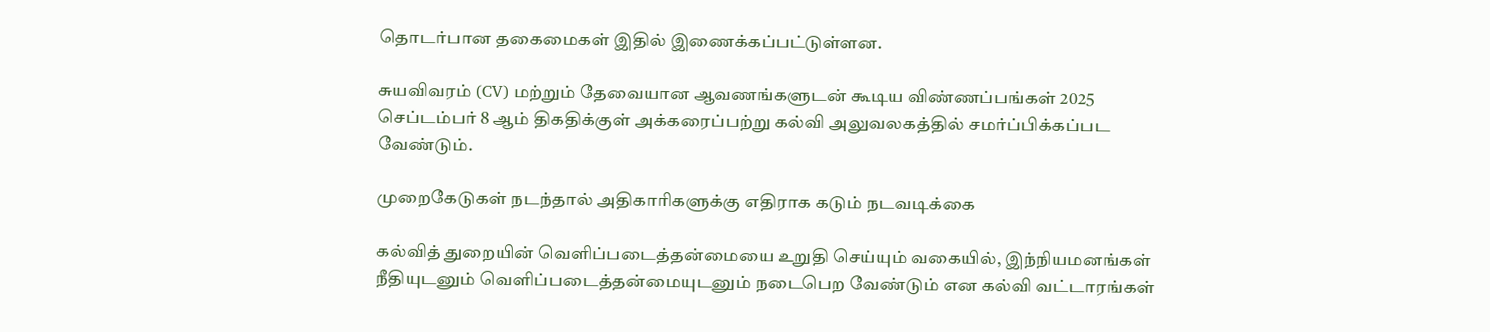தொடர்பான தகைமைகள் இதில் இணைக்கப்பட்டுள்ளன.

சுயவிவரம் (CV) மற்றும் தேவையான ஆவணங்களுடன் கூடிய விண்ணப்பங்கள் 2025 செப்டம்பர் 8 ஆம் திகதிக்குள் அக்கரைப்பற்று கல்வி அலுவலகத்தில் சமர்ப்பிக்கப்பட வேண்டும்.

முறைகேடுகள் நடந்தால் அதிகாரிகளுக்கு எதிராக கடும் நடவடிக்கை

கல்வித் துறையின் வெளிப்படைத்தன்மையை உறுதி செய்யும் வகையில், இந்நியமனங்கள் நீதியுடனும் வெளிப்படைத்தன்மையுடனும் நடைபெற வேண்டும் என கல்வி வட்டாரங்கள்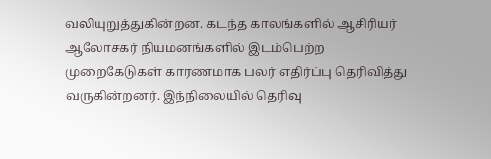வலியுறுத்துகின்றன. கடந்த காலங்களில் ஆசிரியர் ஆலோசகர் நியமனங்களில் இடம்பெற்ற முறைகேடுகள் காரணமாக பலர் எதிர்ப்பு தெரிவித்து வருகின்றனர். இந்நிலையில் தெரிவு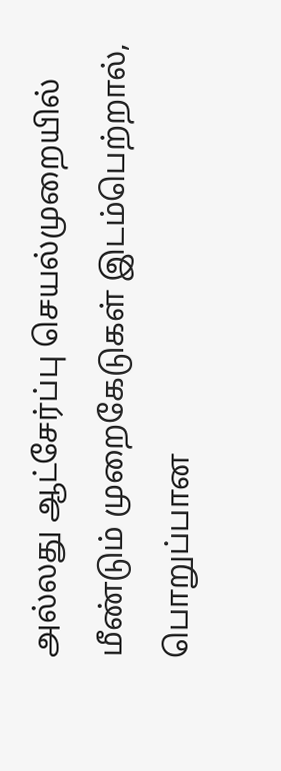அல்லது ஆட்சேர்ப்பு செயல்முறையில் மீண்டும் முறைகேடுகள் இடம்பெற்றால், பொறுப்பான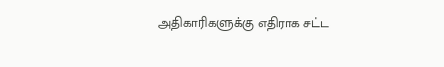அதிகாரிகளுக்கு எதிராக சட்ட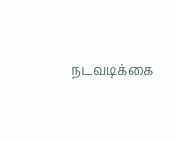நடவடிக்கை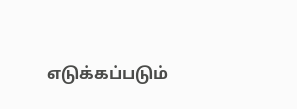எடுக்கப்படும்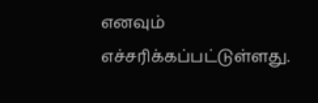எனவும் எச்சரிக்கப்பட்டுள்ளது.